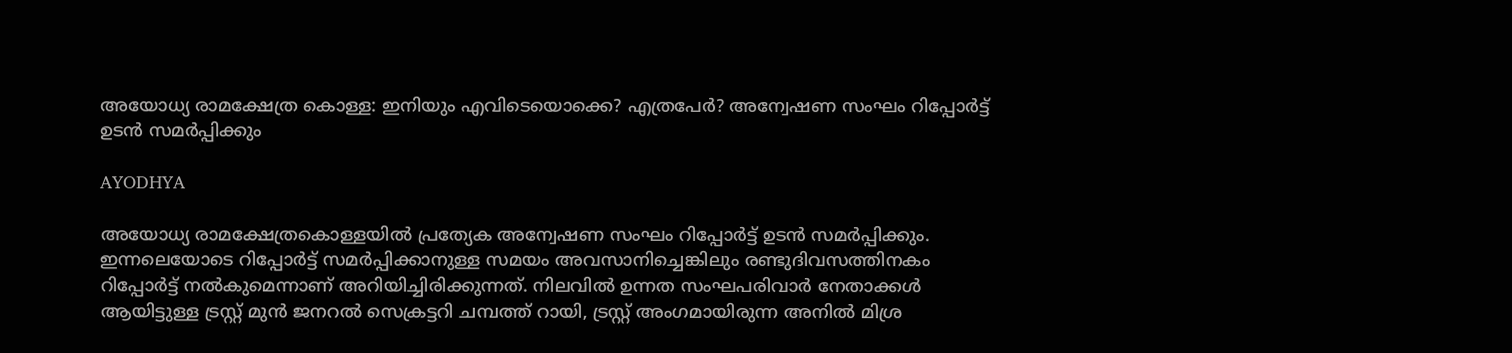അയോധ്യ രാമക്ഷേത്ര കൊള്ള: ഇനിയും എവിടെയൊക്കെ? എത്രപേർ? അന്വേഷണ സംഘം റിപ്പോർട്ട് ഉടൻ സമർപ്പിക്കും

AYODHYA

അയോധ്യ രാമക്ഷേത്രകൊള്ളയിൽ പ്രത്യേക അന്വേഷണ സംഘം റിപ്പോർട്ട് ഉടൻ സമർപ്പിക്കും. ഇന്നലെയോടെ റിപ്പോർട്ട് സമർപ്പിക്കാനുള്ള സമയം അവസാനിച്ചെങ്കിലും രണ്ടുദിവസത്തിനകം റിപ്പോർട്ട് നൽകുമെന്നാണ് അറിയിച്ചിരിക്കുന്നത്. നിലവിൽ ഉന്നത സംഘപരിവാർ നേതാക്കൾ ആയിട്ടുള്ള ട്രസ്റ്റ് മുൻ ജനറൽ സെക്രട്ടറി ചമ്പത്ത് റായി, ട്രസ്റ്റ് അംഗമായിരുന്ന അനിൽ മിശ്ര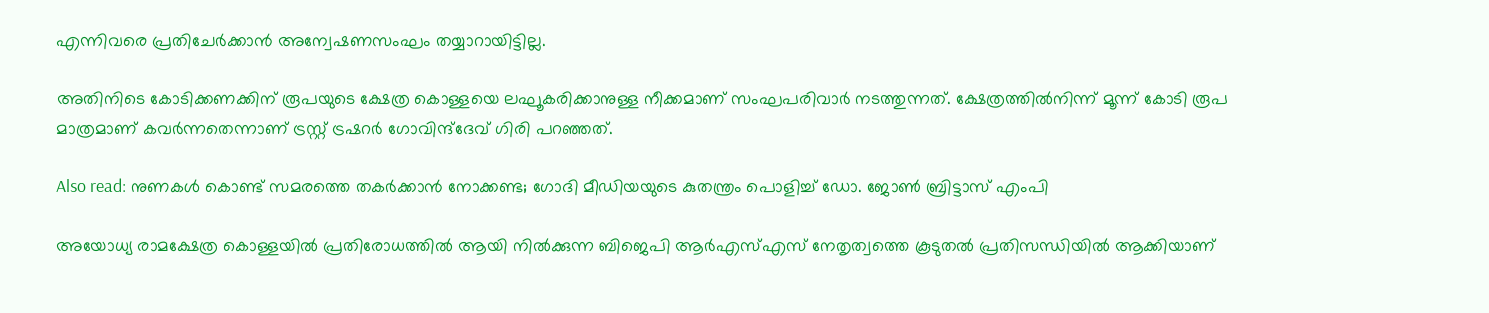എന്നിവരെ പ്രതിചേർക്കാൻ അന്വേഷണസംഘം തയ്യാറായിട്ടില്ല.

അതിനിടെ കോടിക്കണക്കിന് രൂപയുടെ ക്ഷേത്ര കൊള്ളയെ ലഘൂകരിക്കാനുള്ള നീക്കമാണ് സംഘപരിവാർ നടത്തുന്നത്. ക്ഷേത്രത്തിൽനിന്ന് മൂന്ന് കോടി രൂപ മാത്രമാണ് കവർന്നതെന്നാണ് ട്രസ്റ്റ് ട്രഷറർ ഗോവിന്ദ്ദേവ് ഗിരി പറഞ്ഞത്.

Also read: നുണകൾ കൊണ്ട് സമരത്തെ തകർക്കാൻ നോക്കണ്ട; ഗോദി മീഡിയയുടെ കുതന്ത്രം പൊളിച്ച് ഡോ. ജോൺ ബ്രിട്ടാസ് എംപി

അയോധ്യ രാമക്ഷേത്ര കൊള്ളയിൽ പ്രതിരോധത്തിൽ ആയി നിൽക്കുന്ന ബിജെപി ആർഎസ്എസ് നേതൃത്വത്തെ കൂടുതൽ പ്രതിസന്ധിയിൽ ആക്കിയാണ്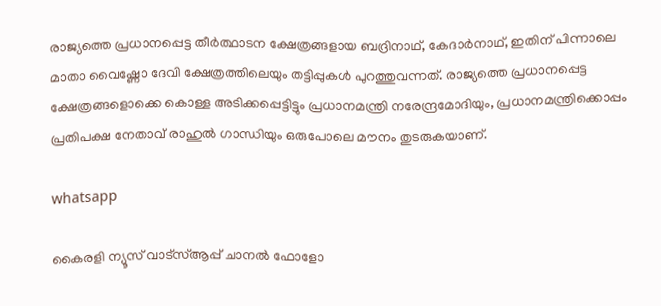രാജ്യത്തെ പ്രധാനപ്പെട്ട തീർത്ഥാടന ക്ഷേത്രങ്ങളായ ബദ്രിനാഥ്, കേദാർനാഥ്, ഇതിന് പിന്നാലെ മാതാ വൈഷ്ണോ ദേവി ക്ഷേത്രത്തിലെയും തട്ടിപ്പുകൾ പുറത്തുവന്നത്. രാജ്യത്തെ പ്രധാനപ്പെട്ട ക്ഷേത്രങ്ങളൊക്കെ കൊള്ള അടിക്കപ്പെട്ടിട്ടും പ്രധാനമന്ത്രി നരേന്ദ്രമോദിയും, പ്രധാനമന്ത്രിക്കൊപ്പം പ്രതിപക്ഷ നേതാവ് രാഹുൽ ഗാന്ധിയും ഒരുപോലെ മൗനം തുടരുകയാണ്.

whatsapp

കൈരളി ന്യൂസ് വാട്‌സ്ആപ്പ് ചാനല്‍ ഫോളോ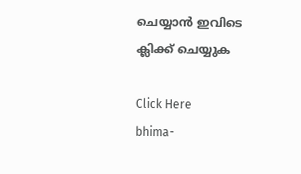ചെയ്യാന്‍ ഇവിടെ ക്ലിക്ക് ചെയ്യുക

Click Here
bhima-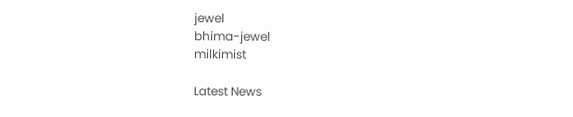jewel
bhima-jewel
milkimist

Latest News